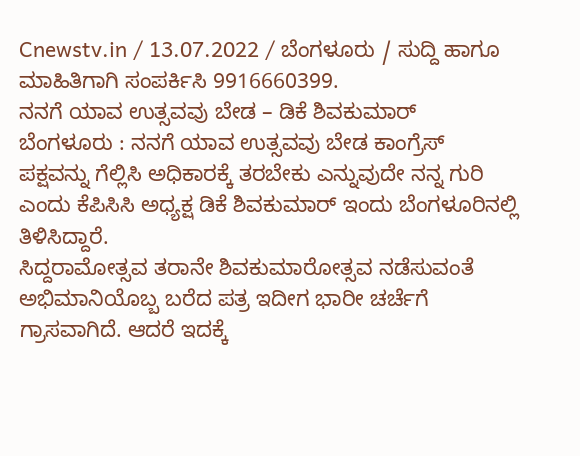Cnewstv.in / 13.07.2022 / ಬೆಂಗಳೂರು / ಸುದ್ದಿ ಹಾಗೂ ಮಾಹಿತಿಗಾಗಿ ಸಂಪರ್ಕಿಸಿ 9916660399.
ನನಗೆ ಯಾವ ಉತ್ಸವವು ಬೇಡ – ಡಿಕೆ ಶಿವಕುಮಾರ್
ಬೆಂಗಳೂರು : ನನಗೆ ಯಾವ ಉತ್ಸವವು ಬೇಡ ಕಾಂಗ್ರೆಸ್ ಪಕ್ಷವನ್ನು ಗೆಲ್ಲಿಸಿ ಅಧಿಕಾರಕ್ಕೆ ತರಬೇಕು ಎನ್ನುವುದೇ ನನ್ನ ಗುರಿ ಎಂದು ಕೆಪಿಸಿಸಿ ಅಧ್ಯಕ್ಷ ಡಿಕೆ ಶಿವಕುಮಾರ್ ಇಂದು ಬೆಂಗಳೂರಿನಲ್ಲಿ ತಿಳಿಸಿದ್ದಾರೆ.
ಸಿದ್ದರಾಮೋತ್ಸವ ತರಾನೇ ಶಿವಕುಮಾರೋತ್ಸವ ನಡೆಸುವಂತೆ ಅಭಿಮಾನಿಯೊಬ್ಬ ಬರೆದ ಪತ್ರ ಇದೀಗ ಭಾರೀ ಚರ್ಚೆಗೆ ಗ್ರಾಸವಾಗಿದೆ. ಆದರೆ ಇದಕ್ಕೆ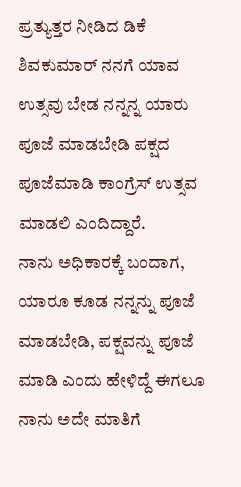ಪ್ರತ್ಯುತ್ತರ ನೀಡಿದ ಡಿಕೆ ಶಿವಕುಮಾರ್ ನನಗೆ ಯಾವ ಉತ್ಸವು ಬೇಡ ನನ್ನನ್ನ ಯಾರು ಪೂಜೆ ಮಾಡಬೇಡಿ ಪಕ್ಷದ ಪೂಜೆಮಾಡಿ ಕಾಂಗ್ರೆಸ್ ಉತ್ಸವ ಮಾಡಲಿ ಎಂದಿದ್ದಾರೆ.
ನಾನು ಅಧಿಕಾರಕ್ಕೆ ಬಂದಾಗ, ಯಾರೂ ಕೂಡ ನನ್ನನ್ನು ಪೂಜೆ ಮಾಡಬೇಡಿ, ಪಕ್ಷವನ್ನು ಪೂಜೆ ಮಾಡಿ ಎಂದು ಹೇಳಿದ್ದೆ ಈಗಲೂ ನಾನು ಅದೇ ಮಾತಿಗೆ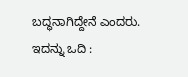ಬದ್ಧನಾಗಿದ್ದೇನೆ ಎಂದರು.
ಇದನ್ನು ಒದಿ :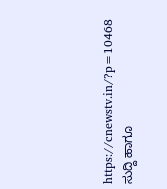https://cnewstv.in/?p=10468
ಸುದ್ದಿ ಹಾಗೂ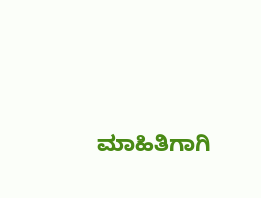ಮಾಹಿತಿಗಾಗಿ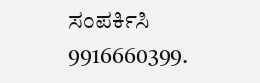ಸಂಪರ್ಕಿಸಿ 9916660399.